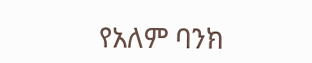የአለም ባንክ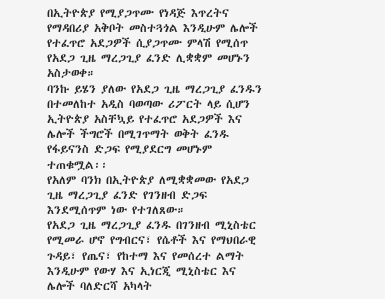በኢትዮጵያ የሚያጋጥሙ የነዳጅ እጥረትና የማዳበሪያ አቅቦት መስተጓጎል እንዲሁም ሌሎች የተፈጥሮ አደጋዎች ሲያጋጥሙ ምላሽ የሚሰጥ የአደጋ ጊዜ ማረጋጊያ ፈንድ ሊቋቋም መሆኑን አስታወቀ።
ባንኩ ይሄን ያለው የአደጋ ጊዜ ማረጋጊያ ፈንዱን በተመለከተ አዲስ ባወጣው ሪፖርት ላይ ሲሆን ኢትዮጵያ አስቸኳይ የተፈጥሮ አደጋዎች እና ሌሎች ችግሮች በሚገጥማት ወቅት ፈንዱ የፋይናንስ ድጋፍ የሚያደርግ መሆኑም ተጠቁሟል፡፡
የአለም ባንክ በኢትዮጵያ ለሚቋቋመው የአደጋ ጊዜ ማረጋጊያ ፈንድ የገንዘብ ድጋፍ እንደሚሰጥም ነው የተገለጸው።
የአደጋ ጊዜ ማረጋጊያ ፈንዱ በገንዘብ ሚኒስቴር የሚመራ ሆኖ የግብርና፣ የሴቶች እና የማህበራዊ ጉዳይ፣ የጤና፣ የከተማ እና የመሰረተ ልማት እንዲሁም የውሃ እና ኢነርጂ ሚኒስቴር እና ሌሎች ባለድርሻ አካላት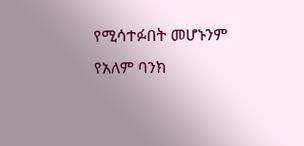የሚሳተፉበት መሆኑንም የአለም ባንክ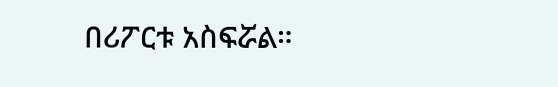በሪፖርቱ አስፍሯል።